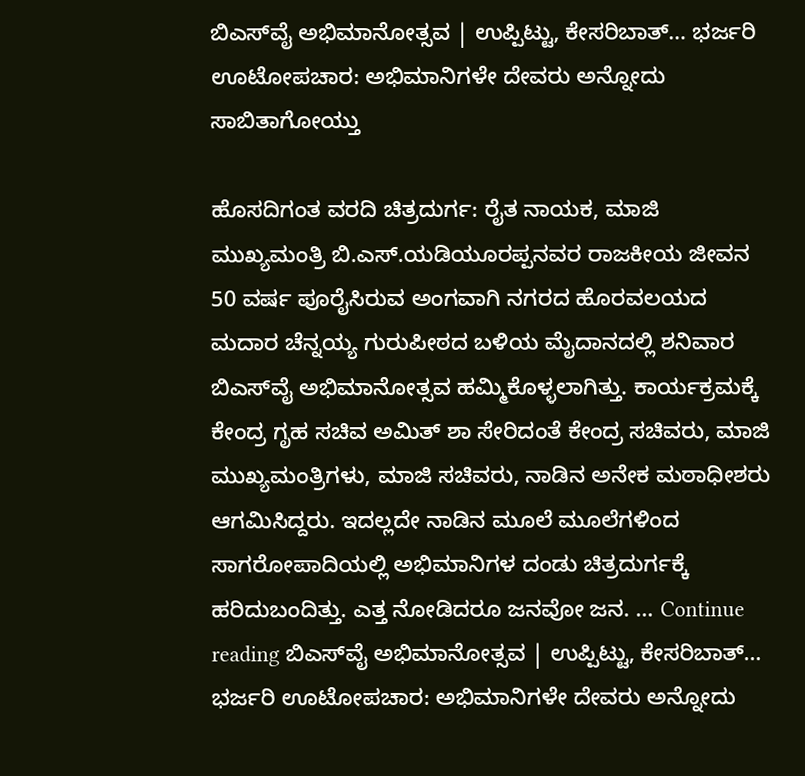ಬಿಎಸ್‌ವೈ ಅಭಿಮಾನೋತ್ಸವ | ಉಪ್ಪಿಟ್ಟು, ಕೇಸರಿಬಾತ್… ಭರ್ಜರಿ ಊಟೋಪಚಾರ: ಅಭಿಮಾನಿಗಳೇ ದೇವರು ಅನ್ನೋದು ಸಾಬಿತಾಗೋಯ್ತು

ಹೊಸದಿಗಂತ ವರದಿ ಚಿತ್ರದುರ್ಗ: ರೈತ ನಾಯಕ, ಮಾಜಿ ಮುಖ್ಯಮಂತ್ರಿ ಬಿ.ಎಸ್.ಯಡಿಯೂರಪ್ಪನವರ ರಾಜಕೀಯ ಜೀವನ 50 ವರ್ಷ ಪೂರೈಸಿರುವ ಅಂಗವಾಗಿ ನಗರದ ಹೊರವಲಯದ ಮದಾರ ಚೆನ್ನಯ್ಯ ಗುರುಪೀಠದ ಬಳಿಯ ಮೈದಾನದಲ್ಲಿ ಶನಿವಾರ ಬಿಎಸ್‌ವೈ ಅಭಿಮಾನೋತ್ಸವ ಹಮ್ಮಿಕೊಳ್ಳಲಾಗಿತ್ತು. ಕಾರ್ಯಕ್ರಮಕ್ಕೆ ಕೇಂದ್ರ ಗೃಹ ಸಚಿವ ಅಮಿತ್ ಶಾ ಸೇರಿದಂತೆ ಕೇಂದ್ರ ಸಚಿವರು, ಮಾಜಿ ಮುಖ್ಯಮಂತ್ರಿಗಳು, ಮಾಜಿ ಸಚಿವರು, ನಾಡಿನ ಅನೇಕ ಮಠಾಧೀಶರು ಆಗಮಿಸಿದ್ದರು. ಇದಲ್ಲದೇ ನಾಡಿನ ಮೂಲೆ ಮೂಲೆಗಳಿಂದ ಸಾಗರೋಪಾದಿಯಲ್ಲಿ ಅಭಿಮಾನಿಗಳ ದಂಡು ಚಿತ್ರದುರ್ಗಕ್ಕೆ ಹರಿದುಬಂದಿತ್ತು. ಎತ್ತ ನೋಡಿದರೂ ಜನವೋ ಜನ. … Continue reading ಬಿಎಸ್‌ವೈ ಅಭಿಮಾನೋತ್ಸವ | ಉಪ್ಪಿಟ್ಟು, ಕೇಸರಿಬಾತ್… ಭರ್ಜರಿ ಊಟೋಪಚಾರ: ಅಭಿಮಾನಿಗಳೇ ದೇವರು ಅನ್ನೋದು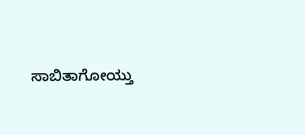ಸಾಬಿತಾಗೋಯ್ತು